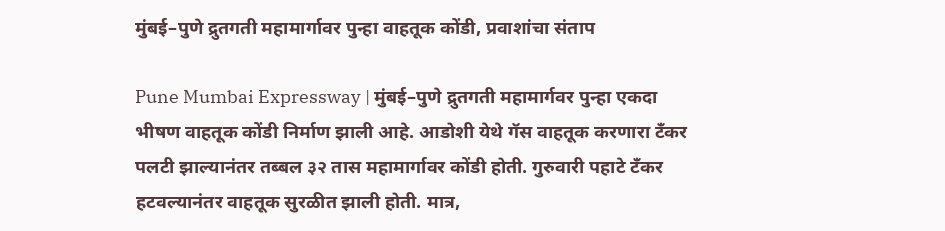मुंबई–पुणे द्रुतगती महामार्गावर पुन्हा वाहतूक कोंडी, प्रवाशांचा संताप

Pune Mumbai Expressway | मुंबई–पुणे द्रुतगती महामार्गवर पुन्हा एकदा भीषण वाहतूक कोंडी निर्माण झाली आहे. आडोशी येथे गॅस वाहतूक करणारा टँकर पलटी झाल्यानंतर तब्बल ३२ तास महामार्गावर कोंडी होती. गुरुवारी पहाटे टँकर हटवल्यानंतर वाहतूक सुरळीत झाली होती. मात्र,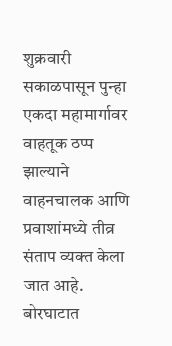शुक्रवारी सकाळपासून पुन्हा एकदा महामार्गावर वाहतूक ठप्प झाल्याने वाहनचालक आणि प्रवाशांमध्ये तीव्र संताप व्यक्त केला जात आहे.
बोरघाटात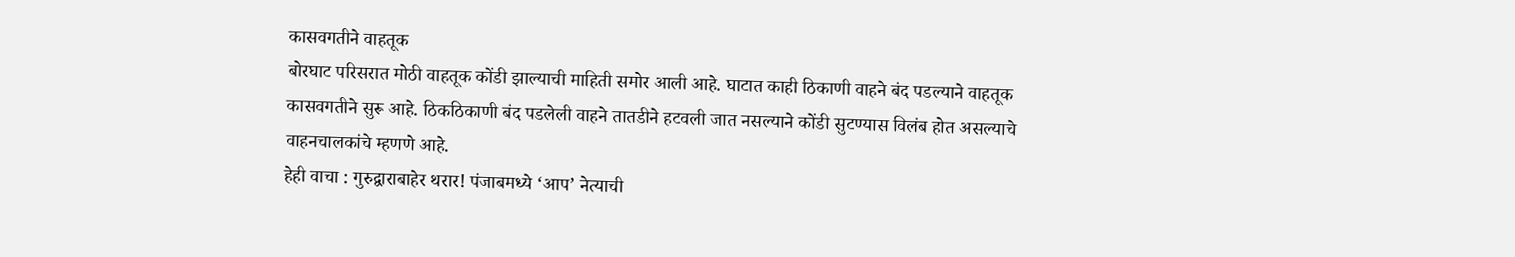कासवगतीने वाहतूक
बोरघाट परिसरात मोठी वाहतूक कोंडी झाल्याची माहिती समोर आली आहे. घाटात काही ठिकाणी वाहने बंद पडल्याने वाहतूक कासवगतीने सुरू आहे. ठिकठिकाणी बंद पडलेली वाहने तातडीने हटवली जात नसल्याने कोंडी सुटण्यास विलंब होत असल्याचे वाहनचालकांचे म्हणणे आहे.
हेही वाचा : गुरुद्वाराबाहेर थरार! पंजाबमध्ये ‘आप’ नेत्याची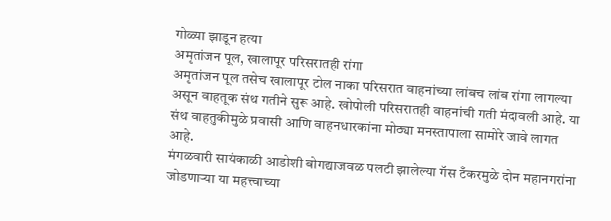गोळ्या झाडून हत्या
अमृतांजन पूल, खालापूर परिसरातही रांगा
अमृतांजन पूल तसेच खालापूर टोल नाका परिसरात वाहनांच्या लांबच लांब रांगा लागल्या असून वाहतूक संथ गतीने सुरू आहे. खोपोली परिसरातही वाहनांची गती मंदावली आहे. या संथ वाहतुकीमुळे प्रवासी आणि वाहनधारकांना मोठ्या मनस्तापाला सामोरे जावे लागत आहे.
मंगळवारी सायंकाळी आडोशी बोगद्याजवळ पलटी झालेल्या गॅस टँकरमुळे दोन महानगरांना जोडणाऱ्या या महत्त्वाच्या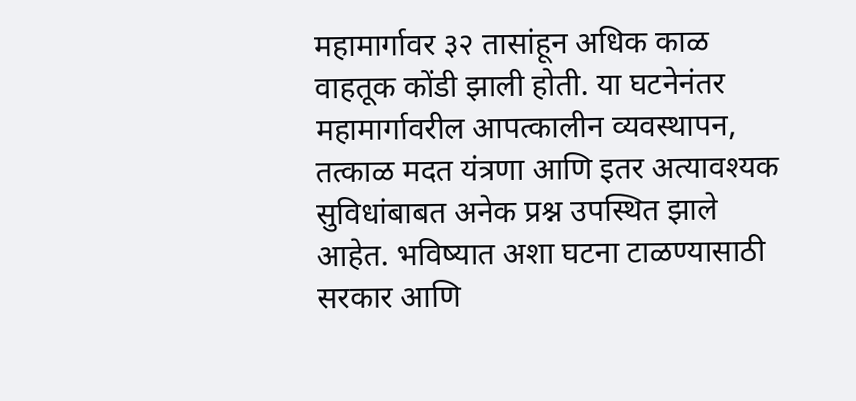महामार्गावर ३२ तासांहून अधिक काळ वाहतूक कोंडी झाली होती. या घटनेनंतर महामार्गावरील आपत्कालीन व्यवस्थापन, तत्काळ मदत यंत्रणा आणि इतर अत्यावश्यक सुविधांबाबत अनेक प्रश्न उपस्थित झाले आहेत. भविष्यात अशा घटना टाळण्यासाठी सरकार आणि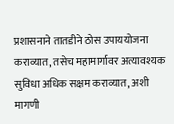प्रशासनाने तातडीने ठोस उपाययोजना कराव्यात, तसेच महामार्गावर अत्यावश्यक सुविधा अधिक सक्षम कराव्यात, अशी मागणी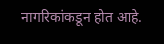नागरिकांकडून होत आहे.